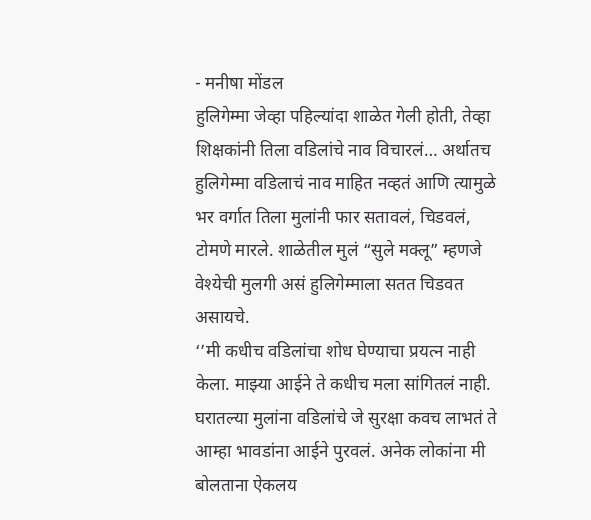- मनीषा मोंडल
हुलिगेम्मा जेव्हा पहिल्यांदा शाळेत गेली होती, तेव्हा शिक्षकांनी तिला वडिलांचे नाव विचारलं… अर्थातच हुलिगेम्मा वडिलाचं नाव माहित नव्हतं आणि त्यामुळे भर वर्गात तिला मुलांनी फार सतावलं, चिडवलं, टोमणे मारले. शाळेतील मुलं “सुले मक्लू” म्हणजे वेश्येची मुलगी असं हुलिगेम्माला सतत चिडवत असायचे.
‘’मी कधीच वडिलांचा शोध घेण्याचा प्रयत्न नाही केला. माझ्या आईने ते कधीच मला सांगितलं नाही. घरातल्या मुलांना वडिलांचे जे सुरक्षा कवच लाभतं ते आम्हा भावडांना आईने पुरवलं. अनेक लोकांना मी बोलताना ऐकलय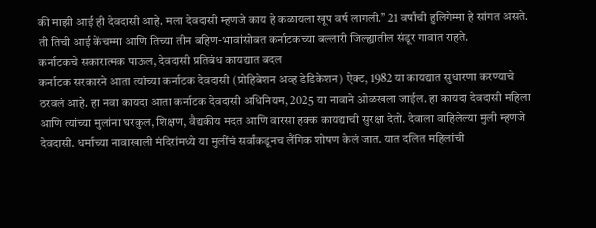की माझी आई ही देवदासी आहे. मला देवदासी म्हणजे काय हे कळायला खूप वर्ष लागली.’’ 21 वर्षांची हुलिगेम्मा हे सांगत असते. ती तिची आई केंचम्मा आणि तिच्या तीन बहिण-भावांसोबत कर्नाटकच्या बल्लारी जिल्ह्यातील संडूर गावात राहते.
कर्नाटकचे सकारात्मक पाऊल, देवदासी प्रतिबंध कायद्यात बदल
कर्नाटक सरकारने आता त्यांच्या कर्नाटक देवदासी (प्रोहिबेशन अव्ह डेडिकेशन) ऐक्ट, 1982 या कायद्यात सुधारणा करण्याचे ठरवलं आहे. हा नवा कायदा आता कर्नाटक देवदासी अधिनियम, 2025 या नावाने ओळखला जाईल. हा कायदा देवदासी महिला आणि त्यांच्या मुलांना घरकुल, शिक्षण, वैद्यकीय मदत आणि वारसा हक्क कायद्याची सुरक्षा देतो. देवाला वाहिलेल्या मुली म्हणजे देवदासी. धर्माच्या नावाखाली मंदिरांमध्ये या मुलींचं सर्वांकडूनच लैंगिक शोषण केलं जात. यात दलित महिलांची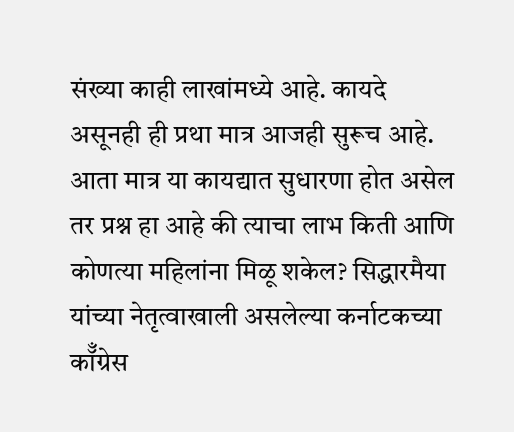संख्या काही लाखांमध्ये आहे. कायदे असूनही ही प्रथा मात्र आजही सुरूच आहे.
आता मात्र या कायद्यात सुधारणा होत असेल तर प्रश्न हा आहे की त्याचा लाभ किती आणि कोणत्या महिलांना मिळू शकेल? सिद्धारमैया यांच्या नेतृत्वाखाली असलेल्या कर्नाटकच्या कॉँग्रेस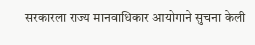सरकारला राज्य मानवाधिकार आयोगाने सुचना केली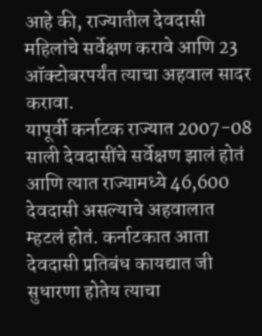आहे की, राज्यातील देवदासी महिलांचे सर्वेक्षण करावे आणि 23 ऑक्टोबरपर्यंत त्याचा अहवाल सादर करावा.
यापूर्वी कर्नाटक राज्यात 2007-08 साली देवदासींचे सर्वेक्षण झालं होतं आणि त्यात राज्यामध्ये 46,600 देवदासी असल्याचे अहवालात म्हटलं होतं. कर्नाटकात आता देवदासी प्रतिबंध कायद्यात जी सुधारणा होतेय त्याचा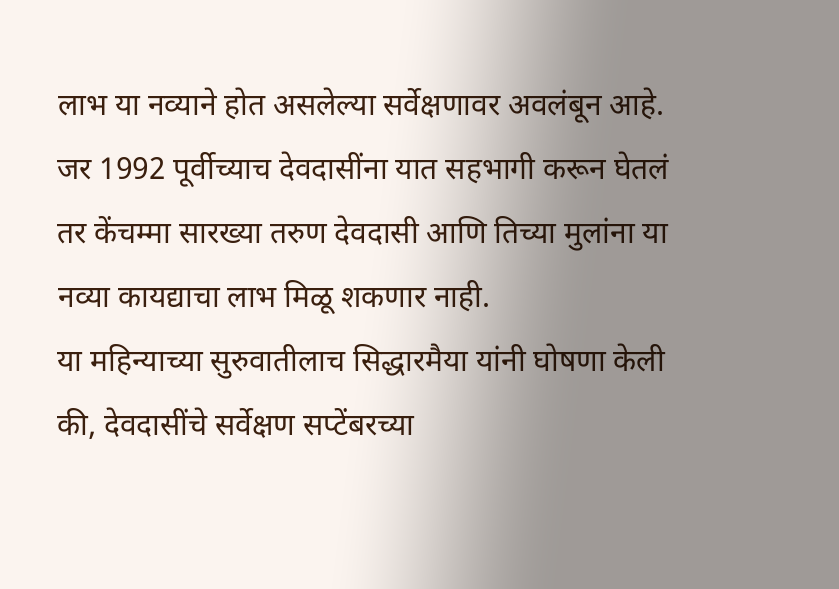लाभ या नव्याने होत असलेल्या सर्वेक्षणावर अवलंबून आहे. जर 1992 पूर्वीच्याच देवदासींना यात सहभागी करून घेतलं तर केंचम्मा सारख्या तरुण देवदासी आणि तिच्या मुलांना या नव्या कायद्याचा लाभ मिळू शकणार नाही.
या महिन्याच्या सुरुवातीलाच सिद्धारमैया यांनी घोषणा केली की, देवदासींचे सर्वेक्षण सप्टेंबरच्या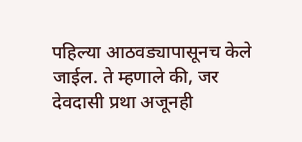पहिल्या आठवड्यापासूनच केले जाईल. ते म्हणाले की, जर देवदासी प्रथा अजूनही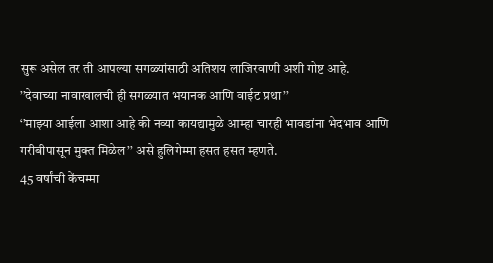सुरू असेल तर ती आपल्या सगळ्यांसाठी अतिशय लाजिरवाणी अशी गोष्ट आहे.
’’देवाच्या नावाखालची ही सगळ्यात भयानक आणि वाईट प्रथा’’
‘’माझ्या आईला आशा आहे की नव्या कायद्यामुळे आम्हा चारही भावडांना भेदभाव आणि गरीबीपासून मुक्त मिळेल’’ असे हुलिगेम्मा हसत हसत म्हणते.
45 वर्षांची केंचम्मा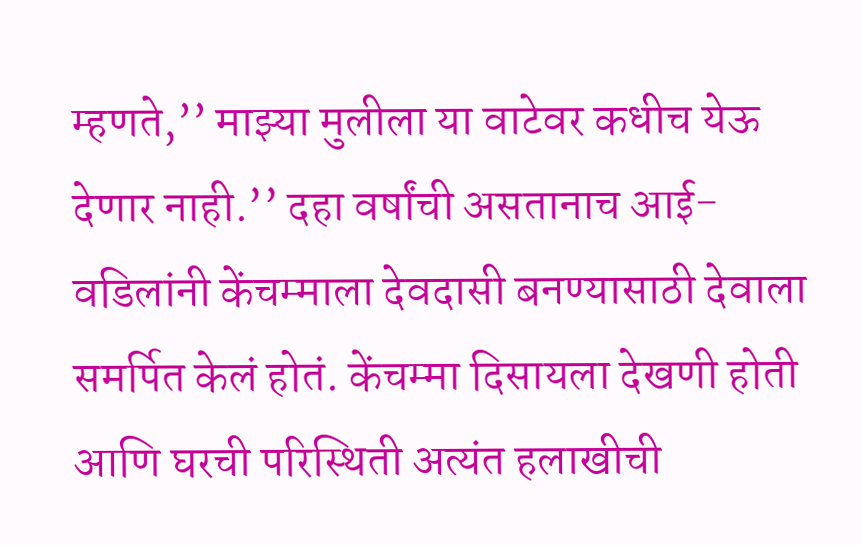म्हणते,’’ माझ्या मुलीला या वाटेवर कधीच येऊ देणार नाही.’’ दहा वर्षांची असतानाच आई-वडिलांनी केंचम्माला देवदासी बनण्यासाठी देवाला समर्पित केलं होतं. केंचम्मा दिसायला देखणी होती आणि घरची परिस्थिती अत्यंत हलाखीची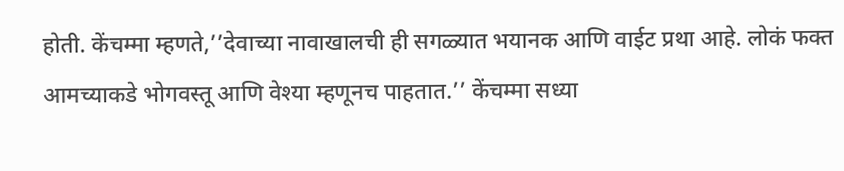होती. केंचम्मा म्हणते,’’देवाच्या नावाखालची ही सगळ्यात भयानक आणि वाईट प्रथा आहे. लोकं फक्त आमच्याकडे भोगवस्तू आणि वेश्या म्हणूनच पाहतात.’’ केंचम्मा सध्या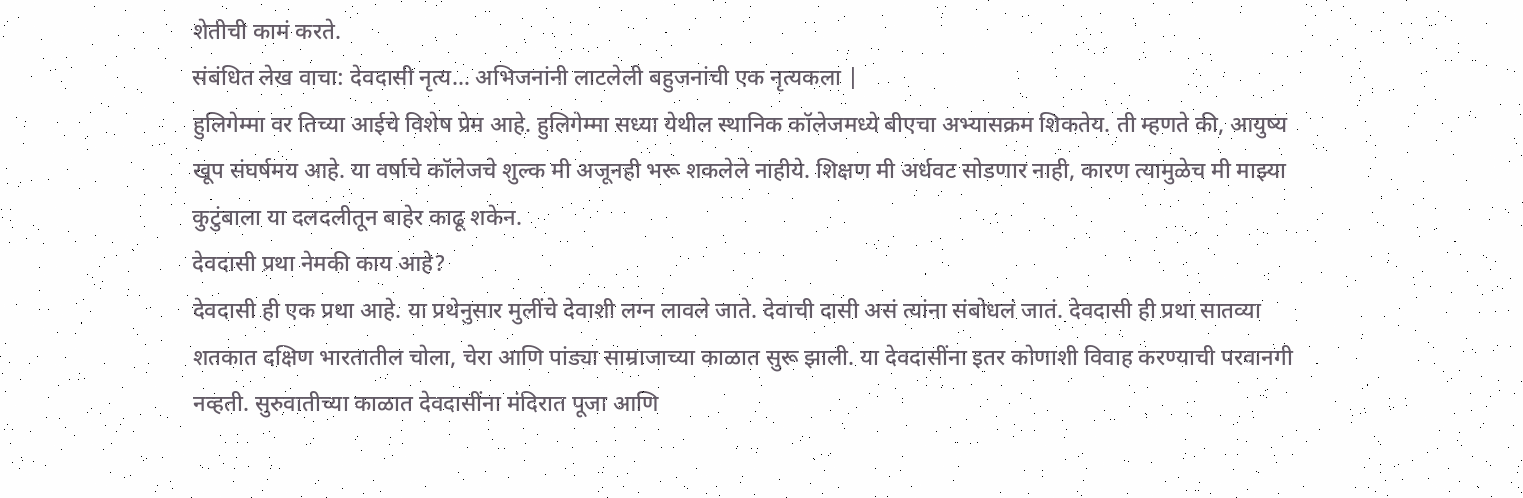शेतीची कामं करते.
संबंधित लेख वाचा: देवदासी नृत्य… अभिजनांनी लाटलेली बहुजनांची एक नृत्यकला |
हुलिगेम्मा वर तिच्या आईचे विशेष प्रेम आहे. हुलिगेम्मा सध्या येथील स्थानिक कॉलेजमध्ये बीएचा अभ्यासक्रम शिकतेय. ती म्हणते की, आयुष्य खूप संघर्षमय आहे. या वर्षाचे कॉलेजचे शुल्क मी अजूनही भरू शकलेले नाहीये. शिक्षण मी अर्धवट सोडणार नाही, कारण त्यामुळेच मी माझ्या कुटुंबाला या दलदलीतून बाहेर काढू शकेन.
देवदासी प्रथा नेमकी काय आहे?
देवदासी ही एक प्रथा आहे. या प्रथेनुसार मुलींचे देवाशी लग्न लावले जाते. देवाची दासी असं त्यांना संबोधलं जातं. देवदासी ही प्रथा सातव्या शतकात दक्षिण भारतातील चोला, चेरा आणि पांड्या साम्राजाच्या काळात सुरू झाली. या देवदासींना इतर कोणाशी विवाह करण्याची परवानगी नव्हती. सुरुवातीच्या काळात देवदासींना मंदिरात पूजा आणि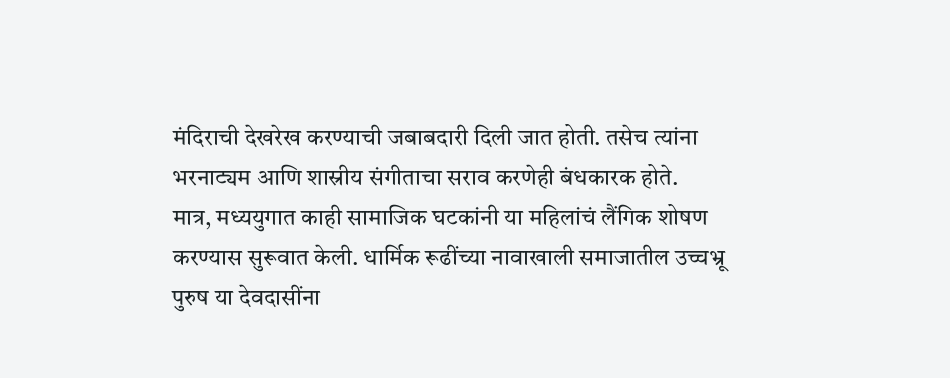मंदिराची देखरेख करण्याची जबाबदारी दिली जात होती. तसेच त्यांना भरनाट्यम आणि शास्रीय संगीताचा सराव करणेही बंधकारक होते.
मात्र, मध्ययुगात काही सामाजिक घटकांनी या महिलांचं लैंगिक शोषण करण्यास सुरूवात केली. धार्मिक रूढींच्या नावाखाली समाजातील उच्चभ्रू पुरुष या देवदासींना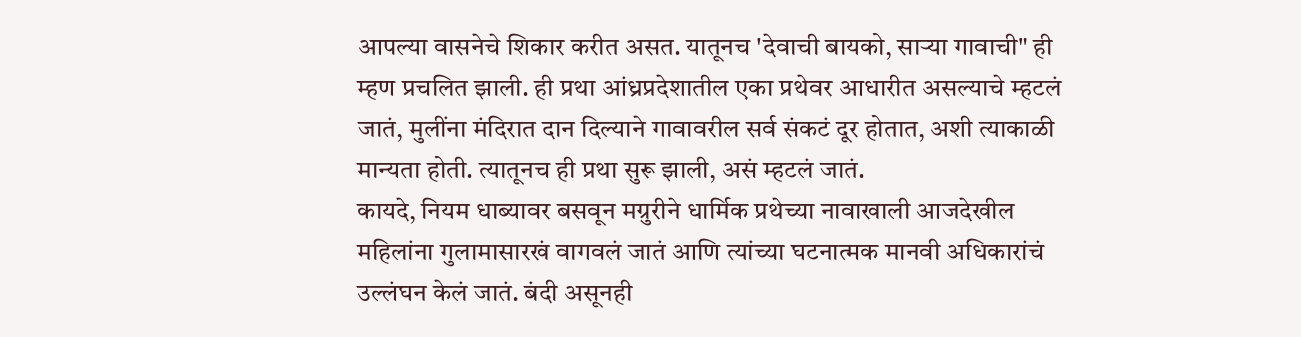आपल्या वासनेचे शिकार करीत असत. यातूनच 'देवाची बायको, साऱ्या गावाची" ही म्हण प्रचलित झाली. ही प्रथा आंध्रप्रदेशातील एका प्रथेवर आधारीत असल्याचे म्हटलं जातं, मुलींना मंदिरात दान दिल्याने गावावरील सर्व संकटं दूर होतात, अशी त्याकाळी मान्यता होती. त्यातूनच ही प्रथा सुरू झाली, असं म्हटलं जातं.
कायदे, नियम धाब्यावर बसवून मग्रुरीने धार्मिक प्रथेच्या नावाखाली आजदेखील महिलांना गुलामासारखं वागवलं जातं आणि त्यांच्या घटनात्मक मानवी अधिकारांचं उल्लंघन केलं जातं. बंदी असूनही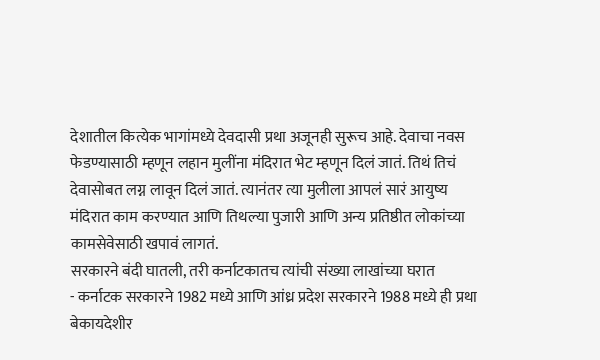देशातील कित्येक भागांमध्ये देवदासी प्रथा अजूनही सुरूच आहे. देवाचा नवस फेडण्यासाठी म्हणून लहान मुलींना मंदिरात भेट म्हणून दिलं जातं. तिथं तिचं देवासोबत लग्न लावून दिलं जातं. त्यानंतर त्या मुलीला आपलं सारं आयुष्य मंदिरात काम करण्यात आणि तिथल्या पुजारी आणि अन्य प्रतिष्ठीत लोकांच्या कामसेवेसाठी खपावं लागतं.
सरकारने बंदी घातली, तरी कर्नाटकातच त्यांची संख्या लाखांच्या घरात
- कर्नाटक सरकारने 1982 मध्ये आणि आंध्र प्रदेश सरकारने 1988 मध्ये ही प्रथा बेकायदेशीर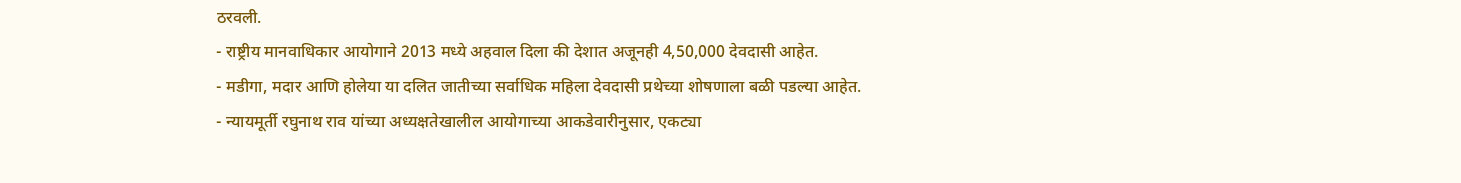ठरवली.
- राष्ट्रीय मानवाधिकार आयोगाने 2013 मध्ये अहवाल दिला की देशात अजूनही 4,50,000 देवदासी आहेत.
- मडीगा, मदार आणि होलेया या दलित जातीच्या सर्वाधिक महिला देवदासी प्रथेच्या शोषणाला बळी पडल्या आहेत.
- न्यायमूर्ती रघुनाथ राव यांच्या अध्यक्षतेखालील आयोगाच्या आकडेवारीनुसार, एकट्या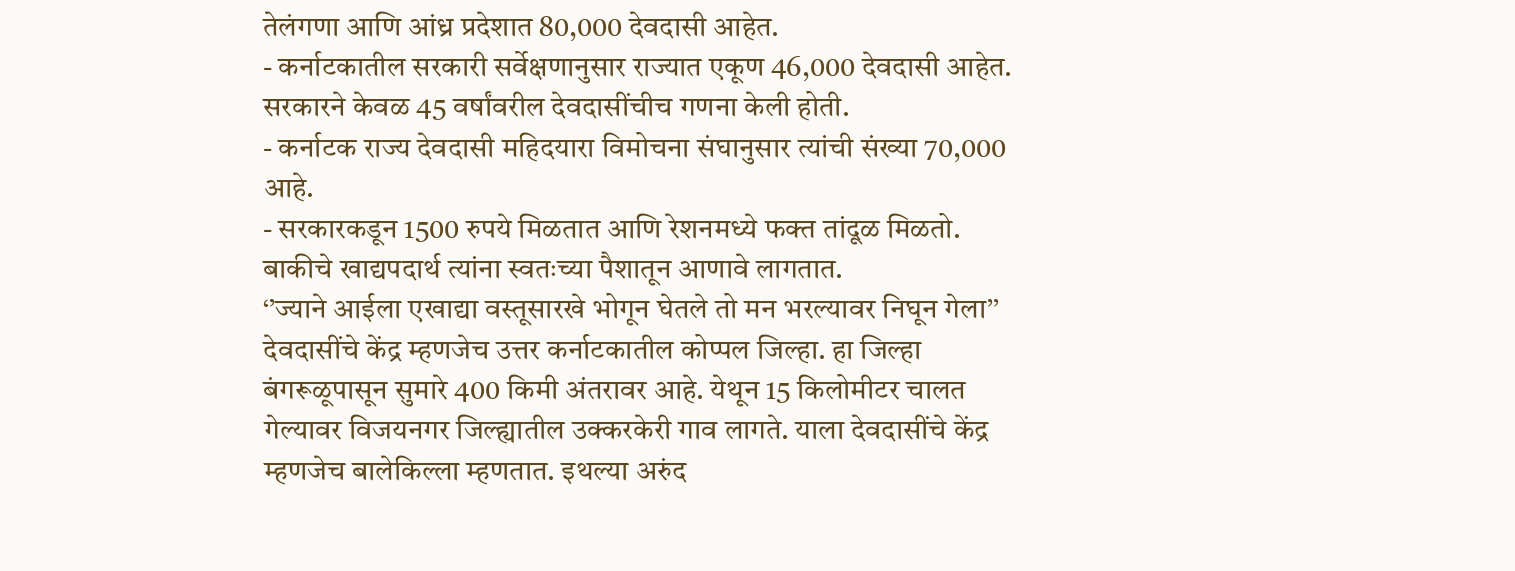तेलंगणा आणि आंध्र प्रदेशात 80,000 देवदासी आहेत.
- कर्नाटकातील सरकारी सर्वेक्षणानुसार राज्यात एकूण 46,000 देवदासी आहेत. सरकारने केवळ 45 वर्षांवरील देवदासींचीच गणना केली होती.
- कर्नाटक राज्य देवदासी महिदयारा विमोचना संघानुसार त्यांची संख्या 70,000 आहे.
- सरकारकडून 1500 रुपये मिळतात आणि रेशनमध्ये फक्त तांदूळ मिळतो. बाकीचे खाद्यपदार्थ त्यांना स्वतःच्या पैशातून आणावे लागतात.
‘’ज्याने आईला एखाद्या वस्तूसारखे भोगून घेतले तो मन भरल्यावर निघून गेला’’
देवदासींचे केंद्र म्हणजेच उत्तर कर्नाटकातील कोप्पल जिल्हा. हा जिल्हा बंगरूळूपासून सुमारे 400 किमी अंतरावर आहे. येथून 15 किलोमीटर चालत गेल्यावर विजयनगर जिल्ह्यातील उक्करकेरी गाव लागते. याला देवदासींचे केंद्र म्हणजेच बालेकिल्ला म्हणतात. इथल्या अरुंद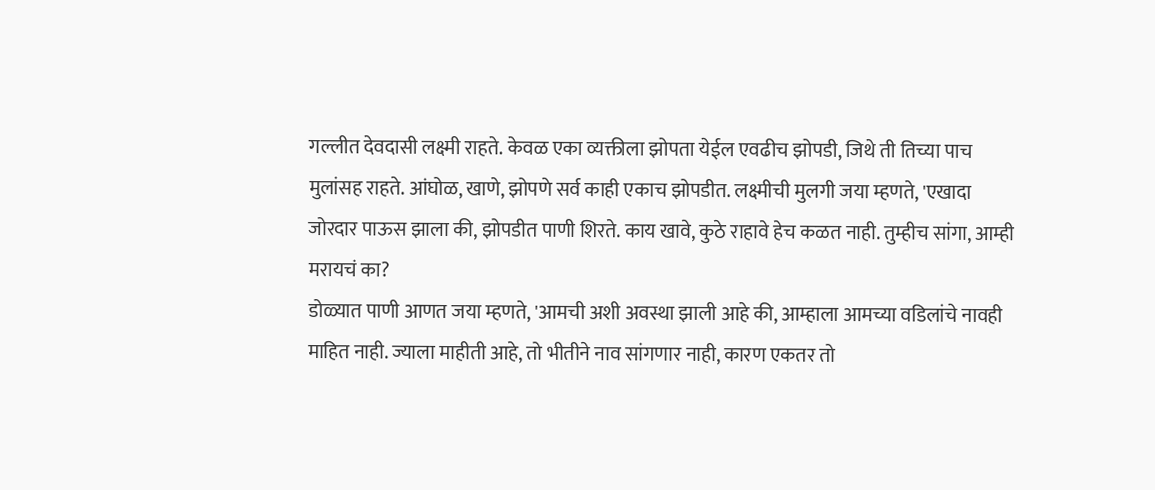गल्लीत देवदासी लक्ष्मी राहते. केवळ एका व्यक्तीला झोपता येईल एवढीच झोपडी, जिथे ती तिच्या पाच मुलांसह राहते. आंघोळ, खाणे, झोपणे सर्व काही एकाच झोपडीत. लक्ष्मीची मुलगी जया म्हणते, 'एखादा जोरदार पाऊस झाला की, झोपडीत पाणी शिरते. काय खावे, कुठे राहावे हेच कळत नाही. तुम्हीच सांगा, आम्ही मरायचं का?
डोळ्यात पाणी आणत जया म्हणते, 'आमची अशी अवस्था झाली आहे की, आम्हाला आमच्या वडिलांचे नावही माहित नाही. ज्याला माहीती आहे, तो भीतीने नाव सांगणार नाही, कारण एकतर तो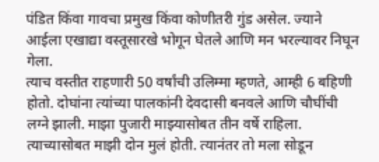पंडित किंवा गावचा प्रमुख किंवा कोणीतरी गुंड असेल. ज्याने आईला एखाद्या वस्तूसारखे भोगून घेतले आणि मन भरल्यावर निघून गेला.
त्याच वस्तीत राहणारी 50 वर्षांची उलिम्मा म्हणते, आम्ही 6 बहिणी होतो. दोघांना त्यांच्या पालकांनी देवदासी बनवले आणि चौघींची लग्ने झाली. माझा पुजारी माझ्यासोबत तीन वर्षे राहिला. त्याच्यासोबत माझी दोन मुलं होती. त्यानंतर तो मला सोडून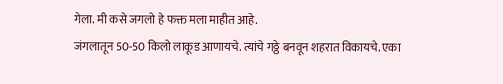गेला. मी कसे जगलो हे फक्त मला माहीत आहे.
जंगलातून 50-50 किलो लाकूड आणायचे. त्यांचे गठ्ठे बनवून शहरात विकायचे. एका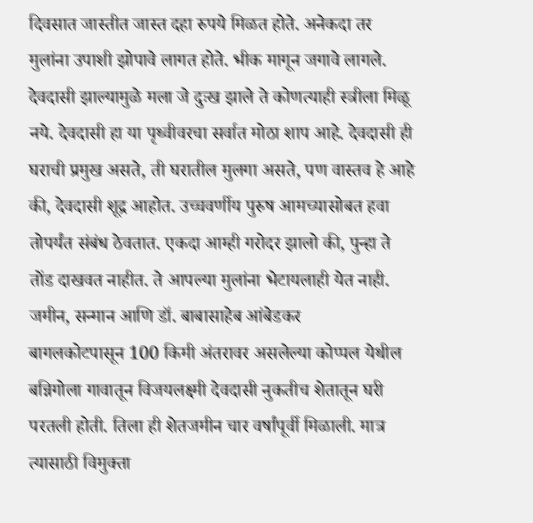दिवसात जास्तीत जास्त दहा रुपये मिळत होते. अनेकदा तर मुलांना उपाशी झोपावे लागत होते. भीक मागून जगावे लागले. देवदासी झाल्यामुळे मला जे दुःख झाले ते कोणत्याही स्त्रीला मिळू नये. देवदासी हा या पृथ्वीवरचा सर्वात मोठा शाप आहे. देवदासी ही घराची प्रमुख असते, ती घरातील मुलगा असते, पण वास्तव हे आहे की, देवदासी शूद्र आहोत. उच्चवर्णीय पुरुष आमच्यासोबत हवा तोपर्यंत संबंध ठेवतात. एकदा आम्ही गरोदर झालो की, पुन्हा ते तोंड दाखवत नाहीत. ते आपल्या मुलांना भेटायलाही येत नाही.
जमीन, सन्मान आणि डॉ. बाबासाहेब आंबेडकर
बागलकोटपासून 100 किमी अंतरावर असलेल्या कोप्पल येथील बन्निगोला गावातून विजयलक्ष्मी देवदासी नुकतीच शेतातून घरी परतली होती. तिला ही शेतजमीन चार वर्षांपूर्वी मिळाली. मात्र त्यासाठी विमुक्ता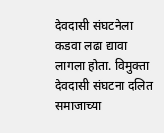देवदासी संघटनेला कडवा लढा द्यावा लागला होता. विमुक्ता देवदासी संघटना दलित समाजाच्या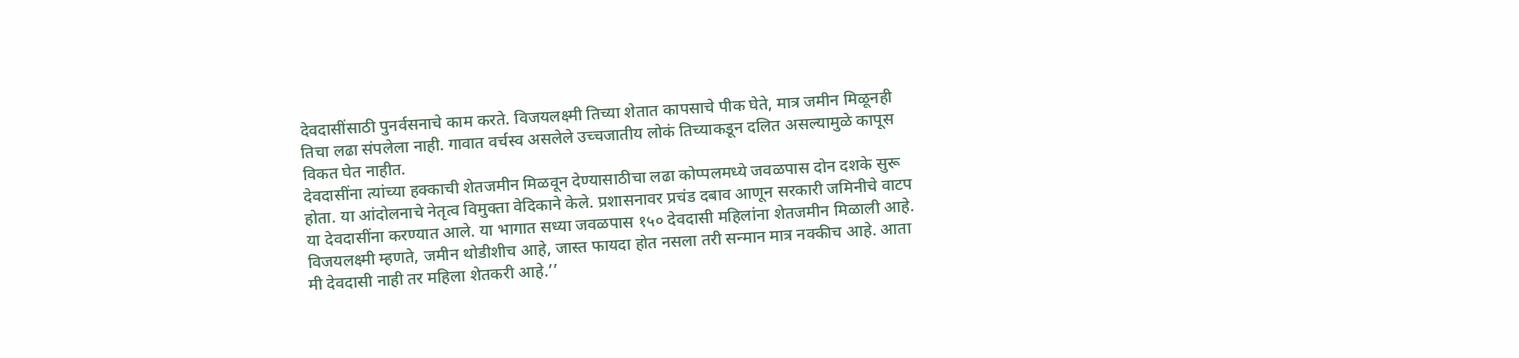देवदासींसाठी पुनर्वसनाचे काम करते. विजयलक्ष्मी तिच्या शेतात कापसाचे पीक घेते, मात्र जमीन मिळूनही तिचा लढा संपलेला नाही. गावात वर्चस्व असलेले उच्चजातीय लोकं तिच्याकडून दलित असल्यामुळे कापूस विकत घेत नाहीत.
देवदासींना त्यांच्या हक्काची शेतजमीन मिळवून देण्यासाठीचा लढा कोप्पलमध्ये जवळपास दोन दशके सुरू होता. या आंदोलनाचे नेतृत्व विमुक्ता वेदिकाने केले. प्रशासनावर प्रचंड दबाव आणून सरकारी जमिनीचे वाटप या देवदासींना करण्यात आले. या भागात सध्या जवळपास १५० देवदासी महिलांना शेतजमीन मिळाली आहे. विजयलक्ष्मी म्हणते, जमीन थोडीशीच आहे, जास्त फायदा होत नसला तरी सन्मान मात्र नक्कीच आहे. आता मी देवदासी नाही तर महिला शेतकरी आहे.’’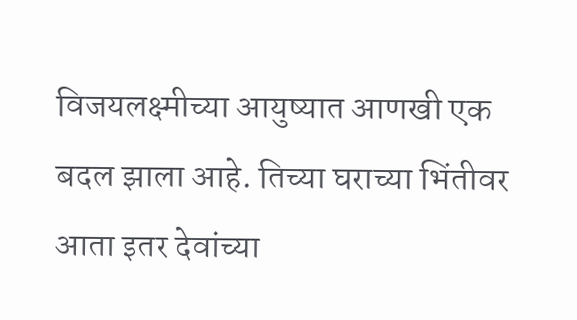विजयलक्ष्मीच्या आयुष्यात आणखी एक बदल झाला आहे. तिच्या घराच्या भिंतीवर आता इतर देवांच्या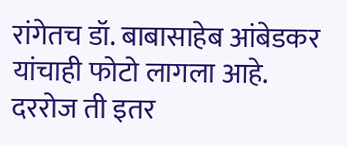रांगेतच डॉ. बाबासाहेब आंबेडकर यांचाही फोटो लागला आहे. दररोज ती इतर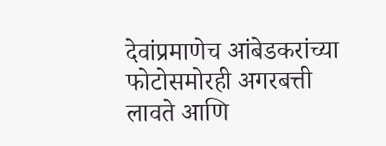देवांप्रमाणेच आंबेडकरांच्या फोटोसमोरही अगरबत्ती लावते आणि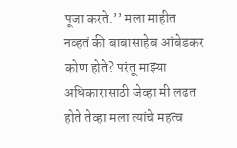पूजा करते.’’ मला माहीत नव्हतं की बाबासाहेब आंबेडकर कोण होते? परंतू माझ्या अधिकारासाठी जेव्हा मी लढत होते तेव्हा मला त्यांचे महत्व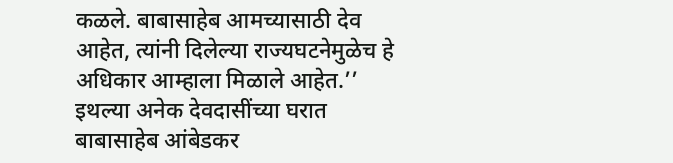कळले. बाबासाहेब आमच्यासाठी देव आहेत, त्यांनी दिलेल्या राज्यघटनेमुळेच हे अधिकार आम्हाला मिळाले आहेत.’’
इथल्या अनेक देवदासींच्या घरात बाबासाहेब आंबेडकर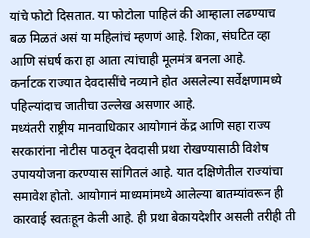यांचे फोटो दिसतात. या फोटोला पाहिलं की आम्हाला लढण्याच बळ मिळतं असं या महिलांचं म्हणणं आहे. शिका, संघटित व्हा आणि संघर्ष करा हा आता त्यांचाही मूलमंत्र बनला आहे.
कर्नाटक राज्यात देवदासींचे नव्याने होत असलेल्या सर्वेक्षणामध्ये पहिल्यांदाच जातीचा उल्लेख असणार आहे.
मध्यंतरी राष्ट्रीय मानवाधिकार आयोगानं केंद्र आणि सहा राज्य सरकारांना नोटीस पाठवून देवदासी प्रथा रोखण्यासाठी विशेष उपाययोजना करण्यास सांगितलं आहे. यात दक्षिणेतील राज्यांचा समावेश होतो. आयोगानं माध्यमांमध्ये आलेल्या बातम्यांवरून ही कारवाई स्वतःहून केली आहे. ही प्रथा बेकायदेशीर असली तरीही ती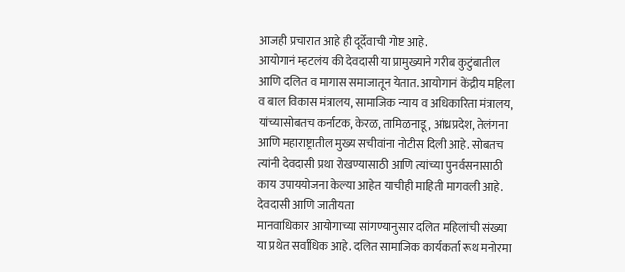आजही प्रचारात आहे ही दूर्देवाची गोष्ट आहे.
आयोगानं म्हटलंय की देवदासी या प्रामुख्याने गरीब कुटुंबातील आणि दलित व मागास समाजातून येतात. आयोगानं केंद्रीय महिला व बाल विकास मंत्रालय, सामाजिक न्याय व अधिकारिता मंत्रालय, यांच्यासोबतच कर्नाटक, केरळ, तामिळनाडू, आंध्रप्रदेश, तेलंगना आणि महाराष्ट्रातील मुख्य सचीवांना नोटीस दिली आहे. सोबतच त्यांनी देवदासी प्रथा रोखण्यासाठी आणि त्यांच्या पुनर्वसनासाठी काय उपाययोजना केल्या आहेत याचीही माहिती मागवली आहे.
देवदासी आणि जातीयता
मानवाधिकार आयोगाच्या सांगण्यानुसार दलित महिलांची संख्या या प्रथेत सर्वाधिक आहे. दलित सामाजिक कार्यकर्ता रूथ मनोरमा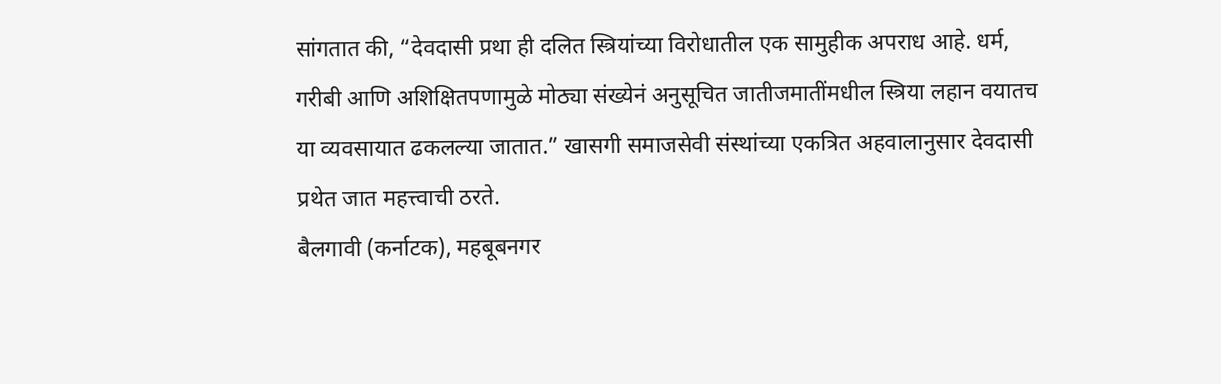सांगतात की, “देवदासी प्रथा ही दलित स्त्रियांच्या विरोधातील एक सामुहीक अपराध आहे. धर्म, गरीबी आणि अशिक्षितपणामुळे मोठ्या संख्येनं अनुसूचित जातीजमातींमधील स्त्रिया लहान वयातच या व्यवसायात ढकलल्या जातात.” खासगी समाजसेवी संस्थांच्या एकत्रित अहवालानुसार देवदासी प्रथेत जात महत्त्वाची ठरते.
बैलगावी (कर्नाटक), महबूबनगर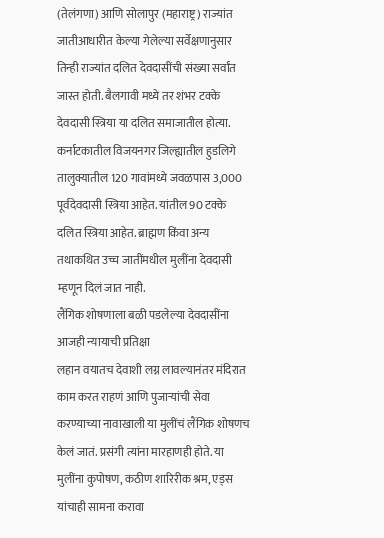(तेलंगणा) आणि सोलापुर (महाराष्ट्र) राज्यांत जातीआधारीत केल्या गेलेल्या सर्वेक्षणानुसार तिन्ही राज्यांत दलित देवदासींची संख्या सर्वांत जास्त होती. बैलगावी मध्ये तर शंभर टक्के देवदासी स्त्रिया या दलित समाजातील होत्या. कर्नाटकातील विजयनगर जिल्ह्यातील हुडलिगे तालुक्यातील 120 गावांमध्ये जवळपास 3,000 पूर्वदेवदासी स्त्रिया आहेत. यांतील 90 टक्के दलित स्त्रिया आहेत. ब्राह्मण किंवा अन्य तथाकथित उच्च जातींमधील मुलींना देवदासी म्हणून दिलं जात नाही.
लैंगिक शोषणाला बळी पडलेल्या देवदासींना आजही न्यायाची प्रतिक्षा
लहान वयातच देवाशी लग्न लावल्यानंतर मंदिरात काम करत राहणं आणि पुजाऱ्यांची सेवा करण्याच्या नावाखाली या मुलींचं लैंगिक शोषणच केलं जातं. प्रसंगी त्यांना मारहाणही होते. या मुलींना कुपोषण, कठीण शारिरीक श्रम, एड्स यांचाही सामना करावा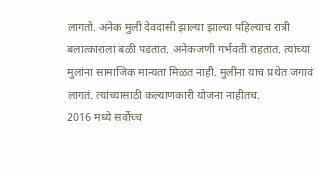लागतो. अनेक मुली देवदासी झाल्या झाल्या पहिल्याच रात्री बलात्काराला बळी पडतात. अनेकजणी गर्भवती राहतात. त्यांच्या मुलांना सामाजिक मान्यता मिळत नाही. मुलींना याच प्रथेत जगावं लागतं. त्यांच्यासाठी कल्याणकारी योजना नाहीतच.
2016 मध्ये सर्वोच्च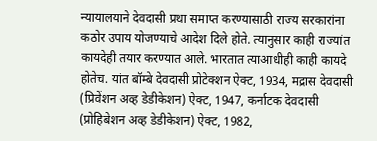न्यायालयाने देवदासी प्रथा समाप्त करण्यासाठी राज्य सरकारांना कठोर उपाय योजण्याचे आदेश दिले होते. त्यानुसार काही राज्यांत कायदेही तयार करण्यात आले. भारतात त्याआधीही काही कायदे होतेच. यांत बॉम्बे देवदासी प्रोटेक्शन ऐक्ट, 1934, मद्रास देवदासी (प्रिवेंशन अव्ह डेडीकेशन) ऐक्ट, 1947, कर्नाटक देवदासी (प्रोहिबेशन अव्ह डेडीकेशन) ऐक्ट, 1982,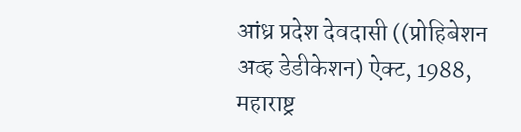आंध्र प्रदेश देवदासी ((प्रोहिबेशन अव्ह डेडीकेशन) ऐक्ट, 1988, महाराष्ट्र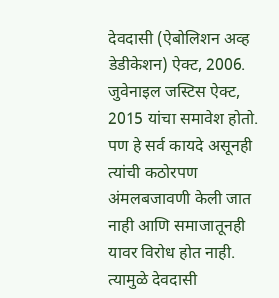देवदासी (ऐबोलिशन अव्ह डेडीकेशन) ऐक्ट, 2006. जुवेनाइल जस्टिस ऐक्ट, 2015 यांचा समावेश होतो. पण हे सर्व कायदे असूनही त्यांची कठोरपण अंमलबजावणी केली जात नाही आणि समाजातूनही यावर विरोध होत नाही. त्यामुळे देवदासी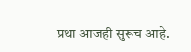प्रथा आजही सुरूच आहे.